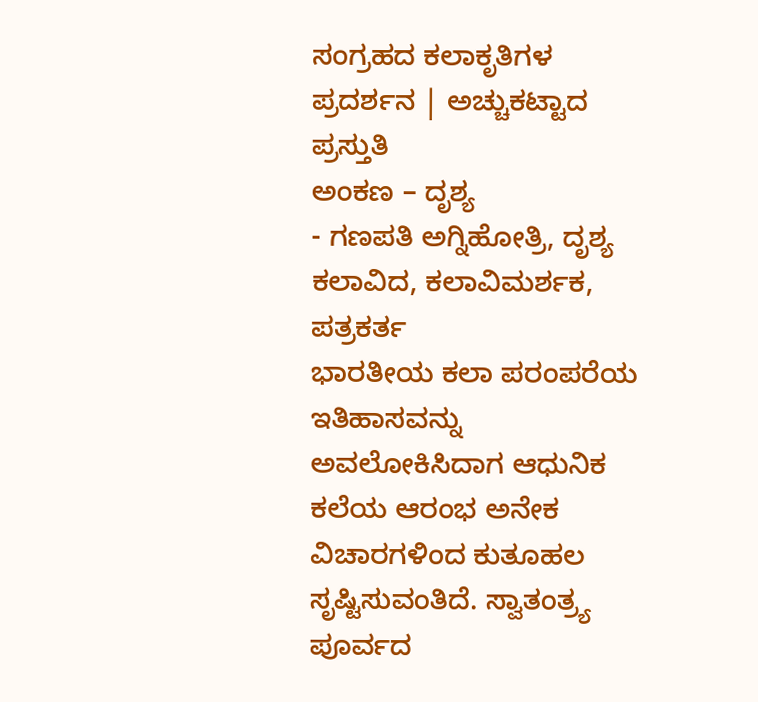ಸಂಗ್ರಹದ ಕಲಾಕೃತಿಗಳ ಪ್ರದರ್ಶನ | ಅಚ್ಚುಕಟ್ಟಾದ ಪ್ರಸ್ತುತಿ
ಅಂಕಣ – ದೃಶ್ಯ
- ಗಣಪತಿ ಅಗ್ನಿಹೋತ್ರಿ, ದೃಶ್ಯ ಕಲಾವಿದ, ಕಲಾವಿಮರ್ಶಕ, ಪತ್ರಕರ್ತ
ಭಾರತೀಯ ಕಲಾ ಪರಂಪರೆಯ ಇತಿಹಾಸವನ್ನು ಅವಲೋಕಿಸಿದಾಗ ಆಧುನಿಕ ಕಲೆಯ ಆರಂಭ ಅನೇಕ ವಿಚಾರಗಳಿಂದ ಕುತೂಹಲ ಸೃಷ್ಟಿಸುವಂತಿದೆ. ಸ್ವಾತಂತ್ರ್ಯ ಪೂರ್ವದ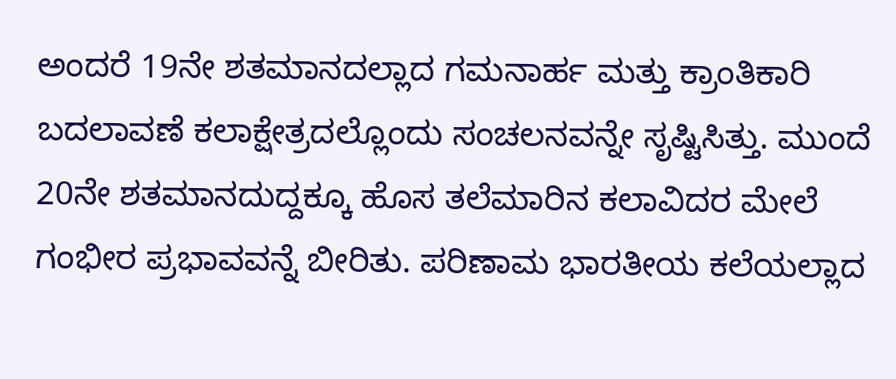ಅಂದರೆ 19ನೇ ಶತಮಾನದಲ್ಲಾದ ಗಮನಾರ್ಹ ಮತ್ತು ಕ್ರಾಂತಿಕಾರಿ ಬದಲಾವಣೆ ಕಲಾಕ್ಷೇತ್ರದಲ್ಲೊಂದು ಸಂಚಲನವನ್ನೇ ಸೃಷ್ಟಿಸಿತ್ತು. ಮುಂದೆ 20ನೇ ಶತಮಾನದುದ್ದಕ್ಕೂ ಹೊಸ ತಲೆಮಾರಿನ ಕಲಾವಿದರ ಮೇಲೆ ಗಂಭೀರ ಪ್ರಭಾವವನ್ನೆ ಬೀರಿತು. ಪರಿಣಾಮ ಭಾರತೀಯ ಕಲೆಯಲ್ಲಾದ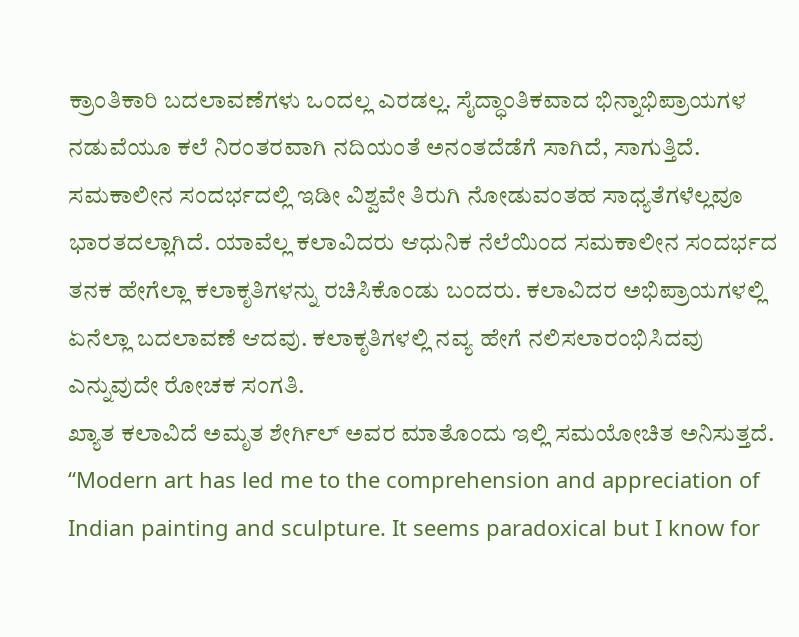ಕ್ರಾಂತಿಕಾರಿ ಬದಲಾವಣೆಗಳು ಒಂದಲ್ಲ ಎರಡಲ್ಲ. ಸೈದ್ಧಾಂತಿಕವಾದ ಭಿನ್ನಾಭಿಪ್ರಾಯಗಳ ನಡುವೆಯೂ ಕಲೆ ನಿರಂತರವಾಗಿ ನದಿಯಂತೆ ಅನಂತದೆಡೆಗೆ ಸಾಗಿದೆ, ಸಾಗುತ್ತಿದೆ. ಸಮಕಾಲೀನ ಸಂದರ್ಭದಲ್ಲಿ ಇಡೀ ವಿಶ್ವವೇ ತಿರುಗಿ ನೋಡುವಂತಹ ಸಾಧ್ಯತೆಗಳೆಲ್ಲವೂ ಭಾರತದಲ್ಲಾಗಿದೆ. ಯಾವೆಲ್ಲ ಕಲಾವಿದರು ಆಧುನಿಕ ನೆಲೆಯಿಂದ ಸಮಕಾಲೀನ ಸಂದರ್ಭದ ತನಕ ಹೇಗೆಲ್ಲಾ ಕಲಾಕೃತಿಗಳನ್ನು ರಚಿಸಿಕೊಂಡು ಬಂದರು. ಕಲಾವಿದರ ಅಭಿಪ್ರಾಯಗಳಲ್ಲಿ ಏನೆಲ್ಲಾ ಬದಲಾವಣೆ ಆದವು. ಕಲಾಕೃತಿಗಳಲ್ಲಿ ನವ್ಯ ಹೇಗೆ ನಲಿಸಲಾರಂಭಿಸಿದವು ಎನ್ನುವುದೇ ರೋಚಕ ಸಂಗತಿ.
ಖ್ಯಾತ ಕಲಾವಿದೆ ಅಮೃತ ಶೇರ್ಗಿಲ್ ಅವರ ಮಾತೊಂದು ಇಲ್ಲಿ ಸಮಯೋಚಿತ ಅನಿಸುತ್ತದೆ. “Modern art has led me to the comprehension and appreciation of Indian painting and sculpture. It seems paradoxical but I know for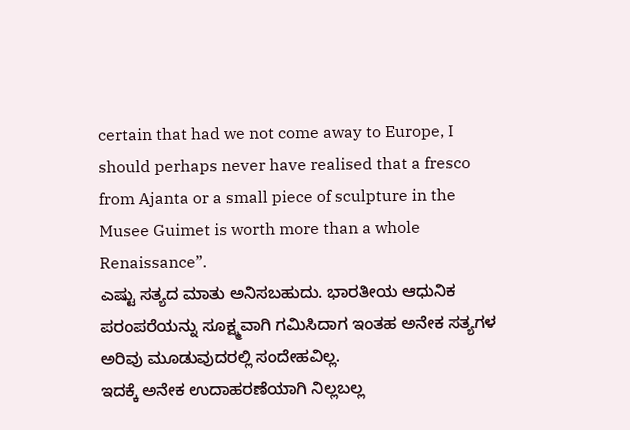certain that had we not come away to Europe, I should perhaps never have realised that a fresco from Ajanta or a small piece of sculpture in the Musee Guimet is worth more than a whole Renaissance”.
ಎಷ್ಟು ಸತ್ಯದ ಮಾತು ಅನಿಸಬಹುದು. ಭಾರತೀಯ ಆಧುನಿಕ ಪರಂಪರೆಯನ್ನು ಸೂಕ್ಷ್ಮವಾಗಿ ಗಮಿಸಿದಾಗ ಇಂತಹ ಅನೇಕ ಸತ್ಯಗಳ ಅರಿವು ಮೂಡುವುದರಲ್ಲಿ ಸಂದೇಹವಿಲ್ಲ.
ಇದಕ್ಕೆ ಅನೇಕ ಉದಾಹರಣೆಯಾಗಿ ನಿಲ್ಲಬಲ್ಲ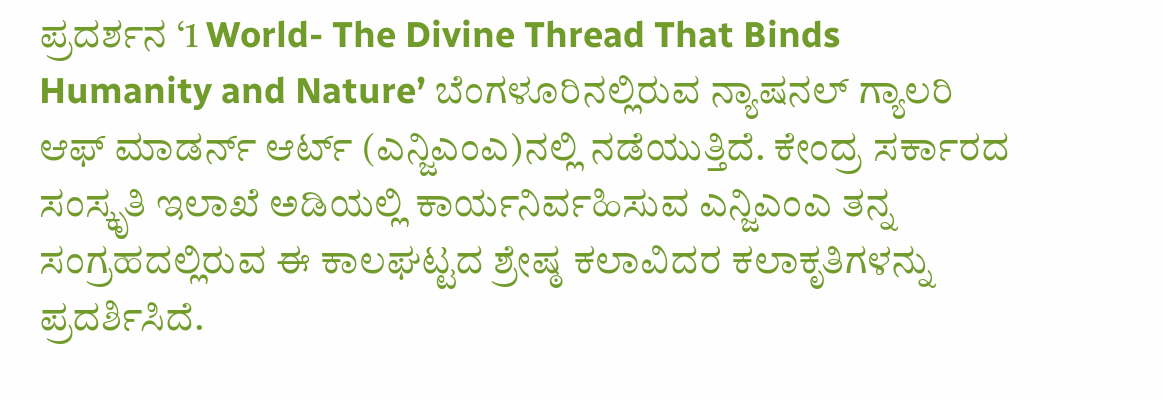ಪ್ರದರ್ಶನ ‘1 World- The Divine Thread That Binds Humanity and Nature’ ಬೆಂಗಳೂರಿನಲ್ಲಿರುವ ನ್ಯಾಷನಲ್ ಗ್ಯಾಲರಿ ಆಫ್ ಮಾಡರ್ನ್ ಆರ್ಟ್ (ಎನ್ಜಿಎಂಎ)ನಲ್ಲಿ ನಡೆಯುತ್ತಿದೆ. ಕೇಂದ್ರ ಸರ್ಕಾರದ ಸಂಸ್ಕೃತಿ ಇಲಾಖೆ ಅಡಿಯಲ್ಲಿ ಕಾರ್ಯನಿರ್ವಹಿಸುವ ಎನ್ಜಿಎಂಎ ತನ್ನ ಸಂಗ್ರಹದಲ್ಲಿರುವ ಈ ಕಾಲಘಟ್ಟದ ಶ್ರೇಷ್ಠ ಕಲಾವಿದರ ಕಲಾಕೃತಿಗಳನ್ನು ಪ್ರದರ್ಶಿಸಿದೆ.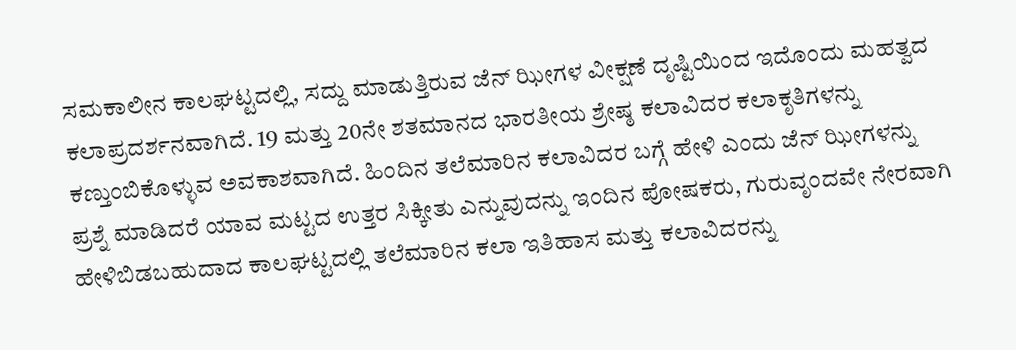ಸಮಕಾಲೀನ ಕಾಲಘಟ್ಟದಲ್ಲಿ, ಸದ್ದು ಮಾಡುತ್ತಿರುವ ಜೆನ್ ಝೀಗಳ ವೀಕ್ಷಣೆ ದೃಷ್ಟಿಯಿಂದ ಇದೊಂದು ಮಹತ್ವದ ಕಲಾಪ್ರದರ್ಶನವಾಗಿದೆ. 19 ಮತ್ತು 20ನೇ ಶತಮಾನದ ಭಾರತೀಯ ಶ್ರೇಷ್ಠ ಕಲಾವಿದರ ಕಲಾಕೃತಿಗಳನ್ನು ಕಣ್ತುಂಬಿಕೊಳ್ಳುವ ಅವಕಾಶವಾಗಿದೆ. ಹಿಂದಿನ ತಲೆಮಾರಿನ ಕಲಾವಿದರ ಬಗ್ಗೆ ಹೇಳಿ ಎಂದು ಜೆನ್ ಝೀಗಳನ್ನು ಪ್ರಶ್ನೆ ಮಾಡಿದರೆ ಯಾವ ಮಟ್ಟದ ಉತ್ತರ ಸಿಕ್ಕೀತು ಎನ್ನುವುದನ್ನು ಇಂದಿನ ಪೋಷಕರು, ಗುರುವೃಂದವೇ ನೇರವಾಗಿ ಹೇಳಿಬಿಡಬಹುದಾದ ಕಾಲಘಟ್ಟದಲ್ಲಿ ತಲೆಮಾರಿನ ಕಲಾ ಇತಿಹಾಸ ಮತ್ತು ಕಲಾವಿದರನ್ನು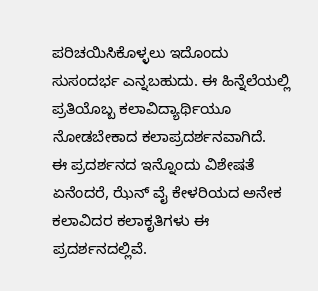ಪರಿಚಯಿಸಿಕೊಳ್ಳಲು ಇದೊಂದು ಸುಸಂದರ್ಭ ಎನ್ನಬಹುದು. ಈ ಹಿನ್ನೆಲೆಯಲ್ಲಿ ಪ್ರತಿಯೊಬ್ಬ ಕಲಾವಿದ್ಯಾರ್ಥಿಯೂ ನೋಡಬೇಕಾದ ಕಲಾಪ್ರದರ್ಶನವಾಗಿದೆ.
ಈ ಪ್ರದರ್ಶನದ ಇನ್ನೊಂದು ವಿಶೇಷತೆ ಏನೆಂದರೆ, ಝೆನ್ ವೈ ಕೇಳರಿಯದ ಅನೇಕ ಕಲಾವಿದರ ಕಲಾಕೃತಿಗಳು ಈ ಪ್ರದರ್ಶನದಲ್ಲಿವೆ.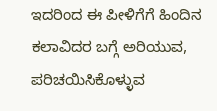ಇದರಿಂದ ಈ ಪೀಳಿಗೆಗೆ ಹಿಂದಿನ ಕಲಾವಿದರ ಬಗ್ಗೆ ಅರಿಯುವ, ಪರಿಚಯಿಸಿಕೊಳ್ಳುವ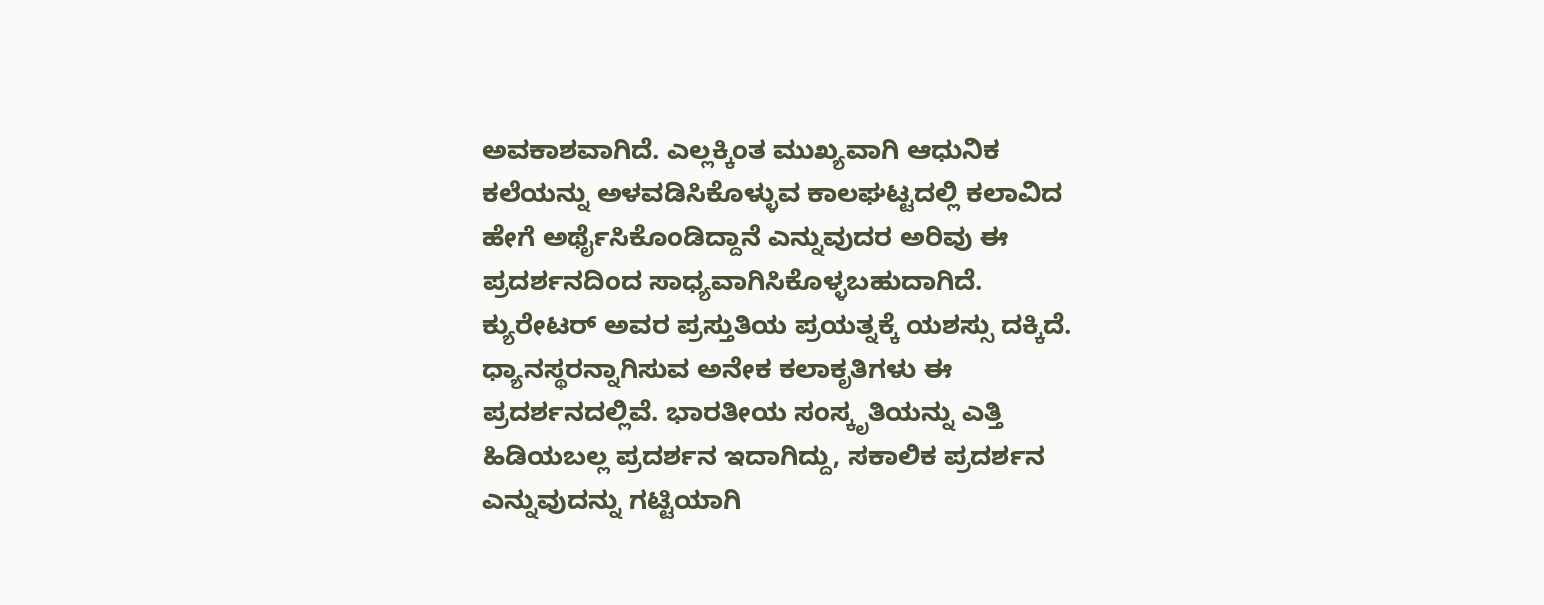ಅವಕಾಶವಾಗಿದೆ. ಎಲ್ಲಕ್ಕಿಂತ ಮುಖ್ಯವಾಗಿ ಆಧುನಿಕ ಕಲೆಯನ್ನು ಅಳವಡಿಸಿಕೊಳ್ಳುವ ಕಾಲಘಟ್ಟದಲ್ಲಿ ಕಲಾವಿದ ಹೇಗೆ ಅರ್ಥೈಸಿಕೊಂಡಿದ್ದಾನೆ ಎನ್ನುವುದರ ಅರಿವು ಈ ಪ್ರದರ್ಶನದಿಂದ ಸಾಧ್ಯವಾಗಿಸಿಕೊಳ್ಳಬಹುದಾಗಿದೆ. ಕ್ಯುರೇಟರ್ ಅವರ ಪ್ರಸ್ತುತಿಯ ಪ್ರಯತ್ನಕ್ಕೆ ಯಶಸ್ಸು ದಕ್ಕಿದೆ. ಧ್ಯಾನಸ್ಥರನ್ನಾಗಿಸುವ ಅನೇಕ ಕಲಾಕೃತಿಗಳು ಈ ಪ್ರದರ್ಶನದಲ್ಲಿವೆ. ಭಾರತೀಯ ಸಂಸ್ಕೃತಿಯನ್ನು ಎತ್ತಿ ಹಿಡಿಯಬಲ್ಲ ಪ್ರದರ್ಶನ ಇದಾಗಿದ್ದು, ಸಕಾಲಿಕ ಪ್ರದರ್ಶನ ಎನ್ನುವುದನ್ನು ಗಟ್ಟಿಯಾಗಿ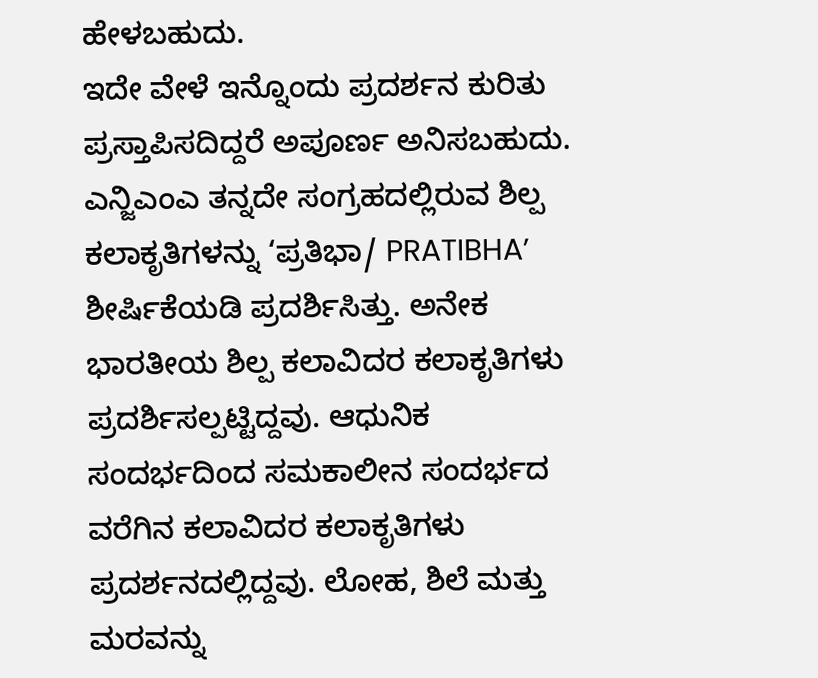ಹೇಳಬಹುದು.
ಇದೇ ವೇಳೆ ಇನ್ನೊಂದು ಪ್ರದರ್ಶನ ಕುರಿತು ಪ್ರಸ್ತಾಪಿಸದಿದ್ದರೆ ಅಪೂರ್ಣ ಅನಿಸಬಹುದು. ಎನ್ಜಿಎಂಎ ತನ್ನದೇ ಸಂಗ್ರಹದಲ್ಲಿರುವ ಶಿಲ್ಪ ಕಲಾಕೃತಿಗಳನ್ನು ‘ಪ್ರತಿಭಾ/ PRATIBHA’ ಶೀರ್ಷಿಕೆಯಡಿ ಪ್ರದರ್ಶಿಸಿತ್ತು. ಅನೇಕ ಭಾರತೀಯ ಶಿಲ್ಪ ಕಲಾವಿದರ ಕಲಾಕೃತಿಗಳು ಪ್ರದರ್ಶಿಸಲ್ಪಟ್ಟಿದ್ದವು. ಆಧುನಿಕ ಸಂದರ್ಭದಿಂದ ಸಮಕಾಲೀನ ಸಂದರ್ಭದ ವರೆಗಿನ ಕಲಾವಿದರ ಕಲಾಕೃತಿಗಳು ಪ್ರದರ್ಶನದಲ್ಲಿದ್ದವು. ಲೋಹ, ಶಿಲೆ ಮತ್ತು ಮರವನ್ನು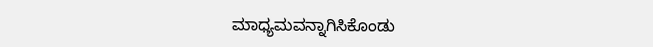ಮಾಧ್ಯಮವನ್ನಾಗಿಸಿಕೊಂಡು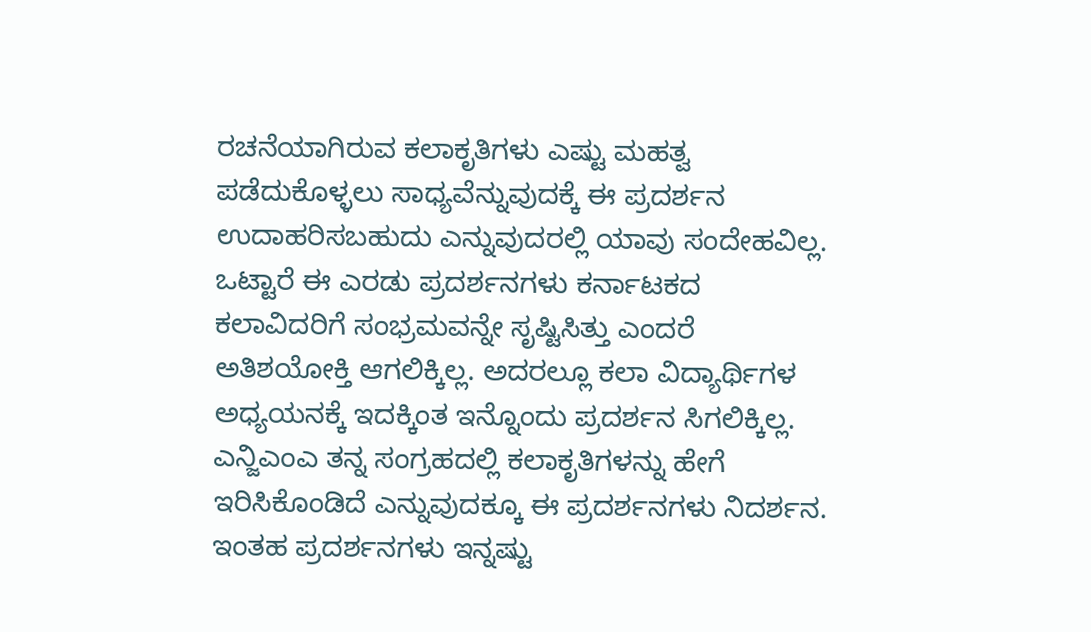ರಚನೆಯಾಗಿರುವ ಕಲಾಕೃತಿಗಳು ಎಷ್ಟು ಮಹತ್ವ ಪಡೆದುಕೊಳ್ಳಲು ಸಾಧ್ಯವೆನ್ನುವುದಕ್ಕೆ ಈ ಪ್ರದರ್ಶನ ಉದಾಹರಿಸಬಹುದು ಎನ್ನುವುದರಲ್ಲಿ ಯಾವು ಸಂದೇಹವಿಲ್ಲ.
ಒಟ್ಟಾರೆ ಈ ಎರಡು ಪ್ರದರ್ಶನಗಳು ಕರ್ನಾಟಕದ ಕಲಾವಿದರಿಗೆ ಸಂಭ್ರಮವನ್ನೇ ಸೃಷ್ಟಿಸಿತ್ತು ಎಂದರೆ ಅತಿಶಯೋಕ್ತಿ ಆಗಲಿಕ್ಕಿಲ್ಲ. ಅದರಲ್ಲೂ ಕಲಾ ವಿದ್ಯಾರ್ಥಿಗಳ ಅಧ್ಯಯನಕ್ಕೆ ಇದಕ್ಕಿಂತ ಇನ್ನೊಂದು ಪ್ರದರ್ಶನ ಸಿಗಲಿಕ್ಕಿಲ್ಲ. ಎನ್ಜಿಎಂಎ ತನ್ನ ಸಂಗ್ರಹದಲ್ಲಿ ಕಲಾಕೃತಿಗಳನ್ನು ಹೇಗೆ ಇರಿಸಿಕೊಂಡಿದೆ ಎನ್ನುವುದಕ್ಕೂ ಈ ಪ್ರದರ್ಶನಗಳು ನಿದರ್ಶನ. ಇಂತಹ ಪ್ರದರ್ಶನಗಳು ಇನ್ನಷ್ಟು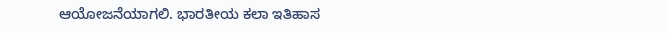ಆಯೋಜನೆಯಾಗಲಿ. ಭಾರತೀಯ ಕಲಾ ಇತಿಹಾಸ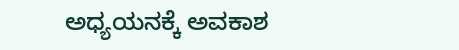ಅಧ್ಯಯನಕ್ಕೆ ಅವಕಾಶ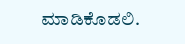ಮಾಡಿಕೊಡಲಿ.